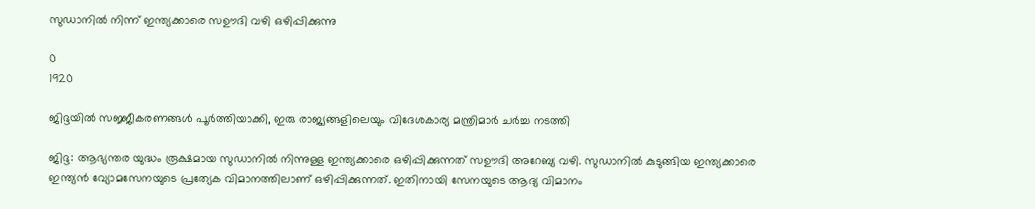സുഡാനിൽ നിന്ന് ഇന്ത്യക്കാരെ സഊദി വഴി ഒഴിപ്പിക്കുന്നു

0
1920

ജിദ്ദയിൽ സജ്ജീകരണങ്ങൾ പൂർത്തിയാക്കി, ഇരു രാജ്യങ്ങളിലെയും വിദേശകാര്യ മന്ത്രിമാർ ചർച്ച നടത്തി

ജിദ്ദ: ആഭ്യന്തര യുദ്ധം രൂക്ഷമായ സുഡാനിൽ നിന്നുള്ള ഇന്ത്യക്കാരെ ഒഴിപ്പിക്കുന്നത് സഊദി അറേബ്യ വഴി. സുഡാനിൽ കുടുങ്ങിയ ഇന്ത്യക്കാരെ ഇന്ത്യൻ വ്യോമസേനയുടെ പ്രത്യേക വിമാനത്തിലാണ് ഒഴിപ്പിക്കുന്നത്. ഇതിനായി സേനയുടെ ആദ്യ വിമാനം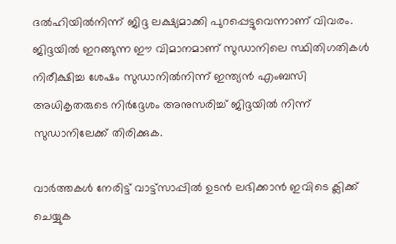ദൽഹിയിൽനിന്ന് ജിദ്ദ ലക്ഷ്യമാക്കി പുറപ്പെട്ടുവെന്നാണ് വിവരം. ജിദ്ദയിൽ ഇറങ്ങുന്ന ഈ വിമാനമാണ് സുഡാനിലെ സ്ഥിതിഗതികൾ നിരീക്ഷിച്ച ശേഷം സുഡാനിൽനിന്ന് ഇന്ത്യൻ എംബസി അധികൃതരുടെ നിർദ്ദേശം അനുസരിച്ച് ജിദ്ദയിൽ നിന്ന് സുഡാനിലേക്ക് തിരിക്കുക.

വാർത്തകൾ നേരിട്ട് വാട്ട്സാപ്പിൽ ഉടൻ ലഭിക്കാൻ ഇവിടെ ക്ലിക്ക് ചെയ്യുക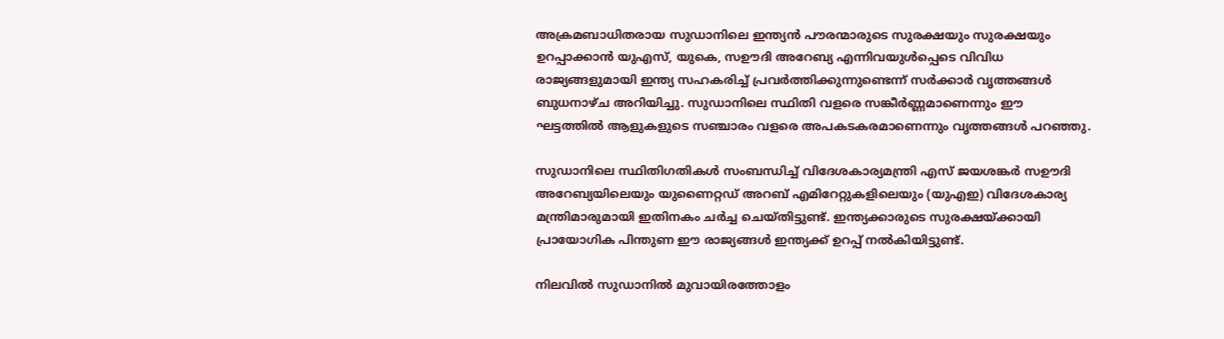അക്രമബാധിതരായ സുഡാനിലെ ഇന്ത്യൻ പൗരന്മാരുടെ സുരക്ഷയും സുരക്ഷയും ഉറപ്പാക്കാൻ യുഎസ്, യുകെ, സഊദി അറേബ്യ എന്നിവയുൾപ്പെടെ വിവിധ രാജ്യങ്ങളുമായി ഇന്ത്യ സഹകരിച്ച് പ്രവർത്തിക്കുന്നുണ്ടെന്ന് സർക്കാർ വൃത്തങ്ങൾ ബുധനാഴ്ച അറിയിച്ചു. സുഡാനിലെ സ്ഥിതി വളരെ സങ്കീർണ്ണമാണെന്നും ഈ ഘട്ടത്തിൽ ആളുകളുടെ സഞ്ചാരം വളരെ അപകടകരമാണെന്നും വൃത്തങ്ങൾ പറഞ്ഞു.

സുഡാനിലെ സ്ഥിതിഗതികൾ സംബന്ധിച്ച് വിദേശകാര്യമന്ത്രി എസ് ജയശങ്കർ സഊദി അറേബ്യയിലെയും യുണൈറ്റഡ് അറബ് എമിറേറ്റുകളിലെയും (യുഎഇ) വിദേശകാര്യ മന്ത്രിമാരുമായി ഇതിനകം ചർച്ച ചെയ്തിട്ടുണ്ട്. ഇന്ത്യക്കാരുടെ സുരക്ഷയ്ക്കായി പ്രായോഗിക പിന്തുണ ഈ രാജ്യങ്ങൾ ഇന്ത്യക്ക് ഉറപ്പ് നൽകിയിട്ടുണ്ട്.

നിലവിൽ സുഡാനിൽ മുവായിരത്തോളം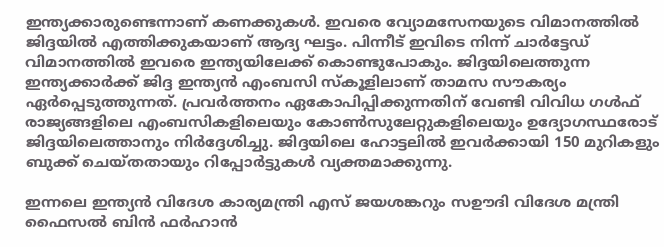ഇന്ത്യക്കാരുണ്ടെന്നാണ് കണക്കുകൾ. ഇവരെ വ്യോമസേനയുടെ വിമാനത്തിൽ ജിദ്ദയിൽ എത്തിക്കുകയാണ് ആദ്യ ഘട്ടം. പിന്നീട് ഇവിടെ നിന്ന് ചാർട്ടേഡ് വിമാനത്തിൽ ഇവരെ ഇന്ത്യയിലേക്ക് കൊണ്ടുപോകും. ജിദ്ദയിലെത്തുന്ന ഇന്ത്യക്കാർക്ക് ജിദ്ദ ഇന്ത്യൻ എംബസി സ്‌കൂളിലാണ് താമസ സൗകര്യം ഏർപ്പെടുത്തുന്നത്. പ്രവർത്തനം ഏകോപിപ്പിക്കുന്നതിന് വേണ്ടി വിവിധ ഗൾഫ് രാജ്യങ്ങളിലെ എംബസികളിലെയും കോൺസുലേറ്റുകളിലെയും ഉദ്യോഗസ്ഥരോട് ജിദ്ദയിലെത്താനും നിർദ്ദേശിച്ചു. ജിദ്ദയിലെ ഹോട്ടലിൽ ഇവർക്കായി 150 മുറികളും ബുക്ക് ചെയ്തതായും റിപ്പോർട്ടുകൾ വ്യക്തമാക്കുന്നു.

ഇന്നലെ ഇന്ത്യൻ വിദേശ കാര്യമന്ത്രി എസ് ജയശങ്കറും സഊദി വിദേശ മന്ത്രി ഫൈസൽ ബിൻ ഫർഹാൻ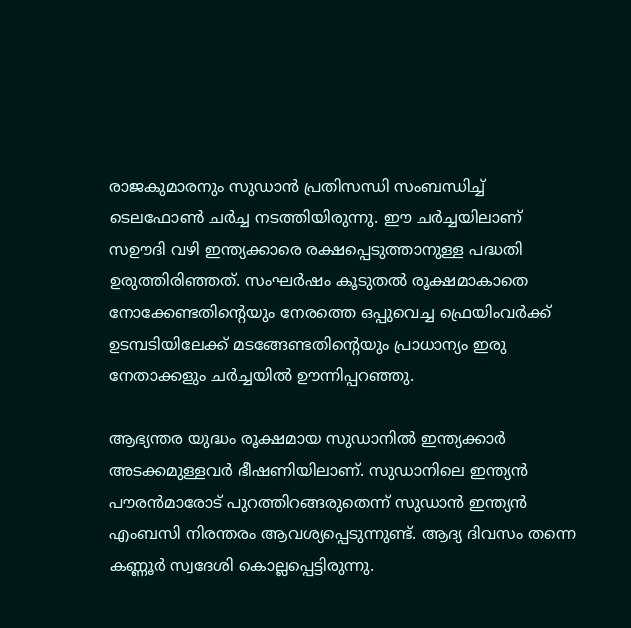രാജകുമാരനും സുഡാൻ പ്രതിസന്ധി സംബന്ധിച്ച് ടെലഫോൺ ചർച്ച നടത്തിയിരുന്നു. ഈ ചർച്ചയിലാണ് സഊദി വഴി ഇന്ത്യക്കാരെ രക്ഷപ്പെടുത്താനുള്ള പദ്ധതി ഉരുത്തിരിഞ്ഞത്. സംഘർഷം കൂടുതൽ രൂക്ഷമാകാതെ നോക്കേണ്ടതിന്റെയും നേരത്തെ ഒപ്പുവെച്ച ഫ്രെയിംവർക്ക് ഉടമ്പടിയിലേക്ക് മടങ്ങേണ്ടതിന്റെയും പ്രാധാന്യം ഇരു നേതാക്കളും ചർച്ചയിൽ ഊന്നിപ്പറഞ്ഞു.

ആഭ്യന്തര യുദ്ധം രൂക്ഷമായ സുഡാനിൽ ഇന്ത്യക്കാർ അടക്കമുള്ളവർ ഭീഷണിയിലാണ്. സുഡാനിലെ ഇന്ത്യൻ പൗരൻമാരോട് പുറത്തിറങ്ങരുതെന്ന് സുഡാൻ ഇന്ത്യൻ എംബസി നിരന്തരം ആവശ്യപ്പെടുന്നുണ്ട്. ആദ്യ ദിവസം തന്നെ കണ്ണൂർ സ്വദേശി കൊല്ലപ്പെട്ടിരുന്നു.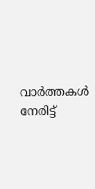വാർത്തകൾ നേരിട്ട്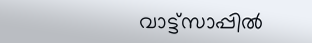വാട്ട്സാപ്പിൽ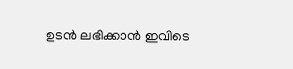ഉടൻ ലഭിക്കാൻ ഇവിടെ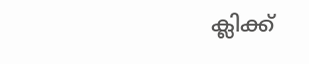ക്ലിക്ക്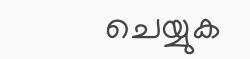ചെയ്യുക